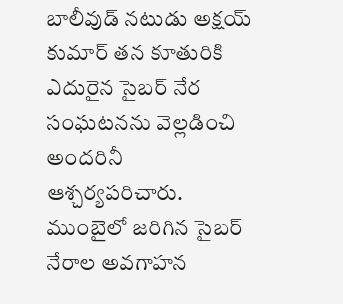బాలీవుడ్ నటుడు అక్షయ్ కుమార్ తన కూతురికి ఎదురైన సైబర్ నేర సంఘటనను వెల్లడించి అందరినీ ఆశ్చర్యపరిచారు. ముంబైలో జరిగిన సైబర్ నేరాల అవగాహన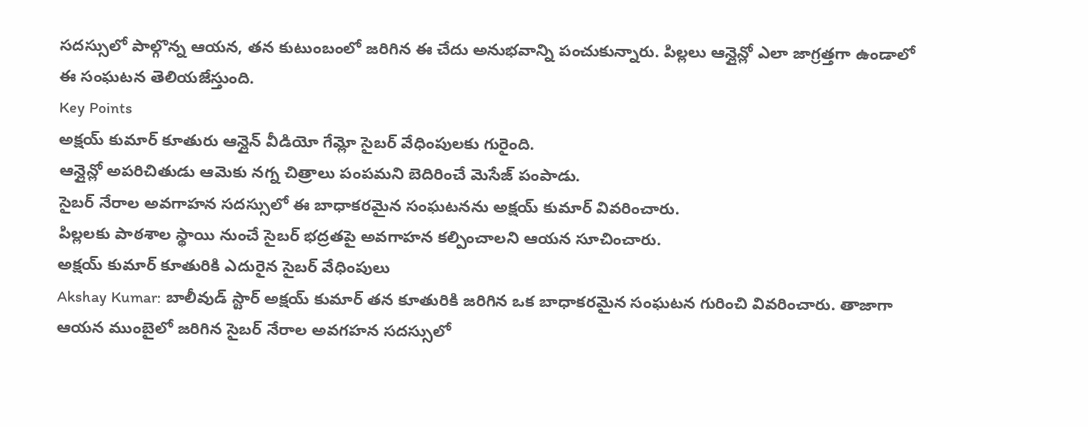సదస్సులో పాల్గొన్న ఆయన, తన కుటుంబంలో జరిగిన ఈ చేదు అనుభవాన్ని పంచుకున్నారు. పిల్లలు ఆన్లైన్లో ఎలా జాగ్రత్తగా ఉండాలో ఈ సంఘటన తెలియజేస్తుంది.
Key Points
అక్షయ్ కుమార్ కూతురు ఆన్లైన్ వీడియో గేమ్లో సైబర్ వేధింపులకు గురైంది.
ఆన్లైన్లో అపరిచితుడు ఆమెకు నగ్న చిత్రాలు పంపమని బెదిరించే మెసేజ్ పంపాడు.
సైబర్ నేరాల అవగాహన సదస్సులో ఈ బాధాకరమైన సంఘటనను అక్షయ్ కుమార్ వివరించారు.
పిల్లలకు పాఠశాల స్థాయి నుంచే సైబర్ భద్రతపై అవగాహన కల్పించాలని ఆయన సూచించారు.
అక్షయ్ కుమార్ కూతురికి ఎదురైన సైబర్ వేధింపులు
Akshay Kumar: బాలీవుడ్ స్టార్ అక్షయ్ కుమార్ తన కూతురికి జరిగిన ఒక బాధాకరమైన సంఘటన గురించి వివరించారు. తాజాగా ఆయన ముంబైలో జరిగిన సైబర్ నేరాల అవగహన సదస్సులో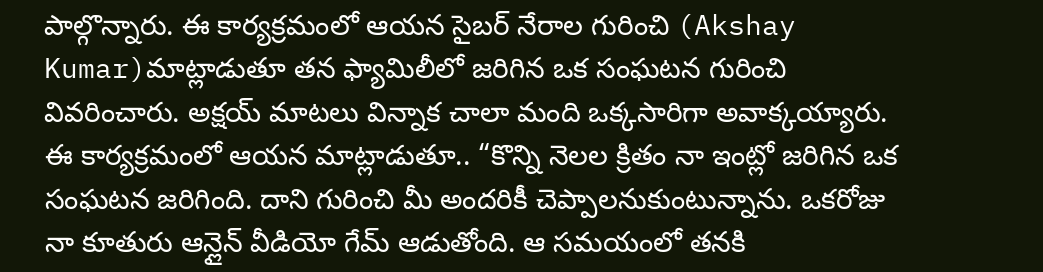పాల్గొన్నారు. ఈ కార్యక్రమంలో ఆయన సైబర్ నేరాల గురించి (Akshay Kumar)మాట్లాడుతూ తన ఫ్యామిలీలో జరిగిన ఒక సంఘటన గురించి వివరించారు. అక్షయ్ మాటలు విన్నాక చాలా మంది ఒక్కసారిగా అవాక్కయ్యారు. ఈ కార్యక్రమంలో ఆయన మాట్లాడుతూ.. “కొన్ని నెలల క్రితం నా ఇంట్లో జరిగిన ఒక సంఘటన జరిగింది. దాని గురించి మీ అందరికీ చెప్పాలనుకుంటున్నాను. ఒకరోజు నా కూతురు ఆన్లైన్ వీడియో గేమ్ ఆడుతోంది. ఆ సమయంలో తనకి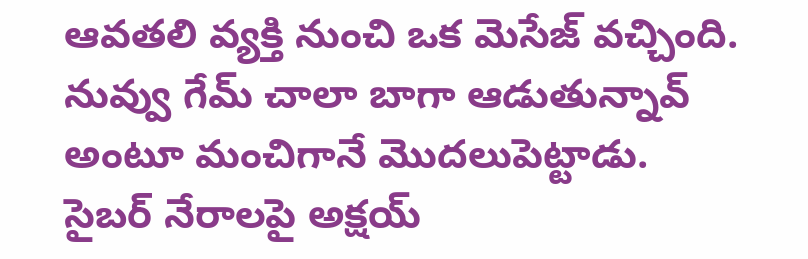ఆవతలి వ్యక్తి నుంచి ఒక మెసేజ్ వచ్చింది. నువ్వు గేమ్ చాలా బాగా ఆడుతున్నావ్ అంటూ మంచిగానే మొదలుపెట్టాడు.
సైబర్ నేరాలపై అక్షయ్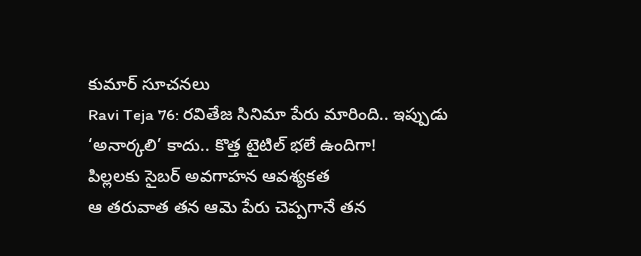కుమార్ సూచనలు
Ravi Teja 76: రవితేజ సినిమా పేరు మారింది.. ఇప్పుడు ‘అనార్కలి’ కాదు.. కొత్త టైటిల్ భలే ఉందిగా!
పిల్లలకు సైబర్ అవగాహన ఆవశ్యకత
ఆ తరువాత తన ఆమె పేరు చెప్పగానే తన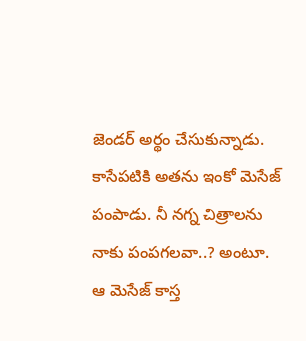జెండర్ అర్థం చేసుకున్నాడు. కాసేపటికి అతను ఇంకో మెసేజ్ పంపాడు. నీ నగ్న చిత్రాలను నాకు పంపగలవా..? అంటూ. ఆ మెసేజ్ కాస్త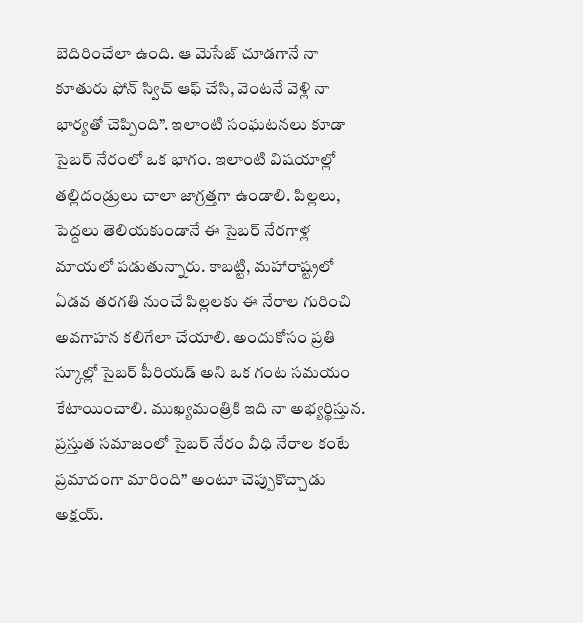బెదిరించేలా ఉంది. ఆ మెసేజ్ చూడగానే నా కూతురు ఫోన్ స్విచ్ ఆఫ్ చేసి, వెంటనే వెళ్లి నా భార్యతో చెప్పింది”. ఇలాంటి సంఘటనలు కూడా సైబర్ నేరంలో ఒక భాగం. ఇలాంటి విషయాల్లో తల్లిదండ్రులు చాలా జాగ్రత్తగా ఉండాలి. పిల్లలు, పెద్దలు తెలియకుండానే ఈ సైబర్ నేరగాళ్ల మాయలో పడుతున్నారు. కాబట్టి, మహారాష్ట్రలో ఏడవ తరగతి నుంచే పిల్లలకు ఈ నేరాల గురించి అవగాహన కలిగేలా చేయాలి. అందుకోసం ప్రతి స్కూల్లో సైబర్ పీరియడ్ అని ఒక గంట సమయం కేటాయించాలి. ముఖ్యమంత్రికి ఇది నా అభ్యర్థిస్తున. ప్రస్తుత సమాజంలో సైబర్ నేరం వీధి నేరాల కంటే ప్రమాదంగా మారింది” అంటూ చెప్పుకొచ్చాడు అక్షయ్.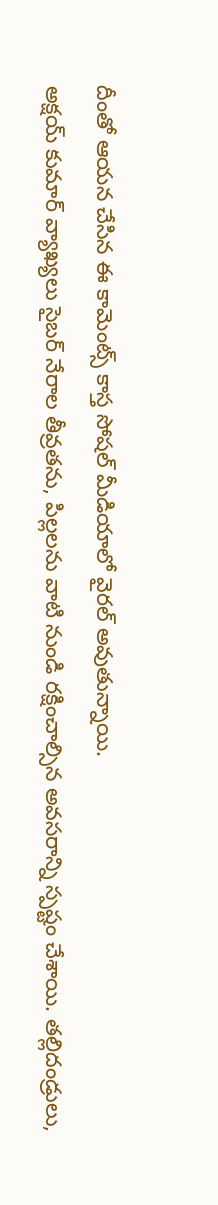దీంతో ఆయన చేసిన ఈ కామెంట్స్ కాస్త సోషల్ మీడియాలో వైరల్ అవుతున్నాయి.
అక్షయ్ కుమార్ వ్యాఖ్యలు సైబర్ నేరాల తీవ్రతను, పిల్లలను వాటి నుండి రక్షించాల్సిన అవసరాన్ని స్పష్టం చేశాయి. తల్లిదండ్రులు,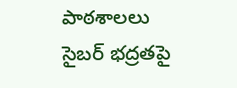పాఠశాలలు సైబర్ భద్రతపై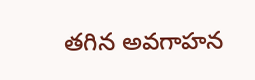తగిన అవగాహన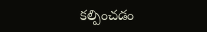కల్పించడం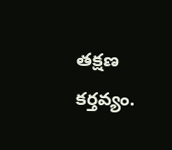తక్షణ కర్తవ్యం.